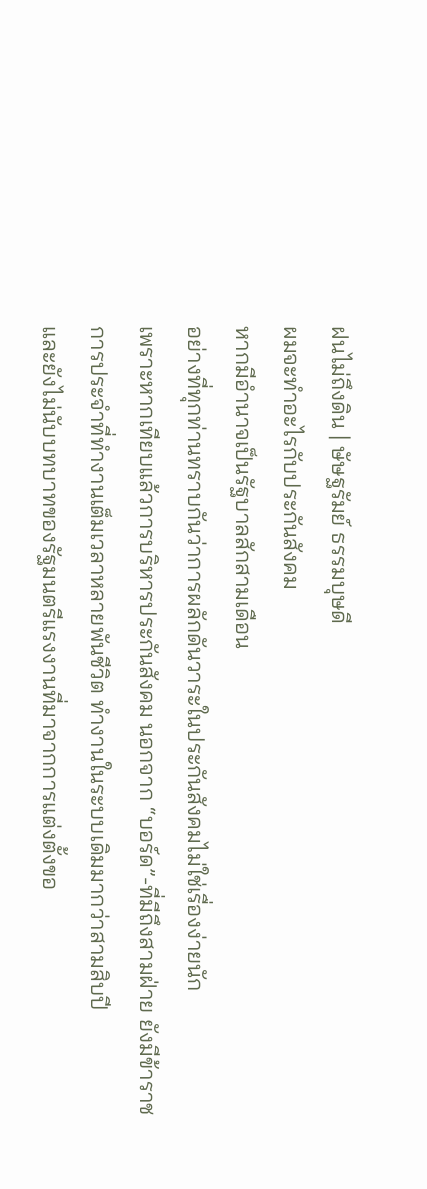ฝนไม่ถึงดิน | ษัษฐรัมย์ ธรรมบุษดี
ผมจะทำอะไรกับประกันสังคม
หากมีอำนาจเป็นรัฐบาลสักสามเดือน
อย่างที่ทุกท่านทราบกันว่าการผลักดันวาระในประกันสังคมไม่ใช่เรื่องง่ายนัก
เพราะหากเทียบแล้วการบริหารประกันสังคม นอกจาก “บอร์ด”-ที่มีถึงสามฝ่าย ยังมีข้าราชการประจำที่ทำงานเต็มเวลาหลายพันชีวิต ทำงานในระบบเดิมมากว่าสามสิบปี
และยังไม่นับบทบาทของรัฐมนตรีแรงงานที่มาจากการแต่งตั้งขอ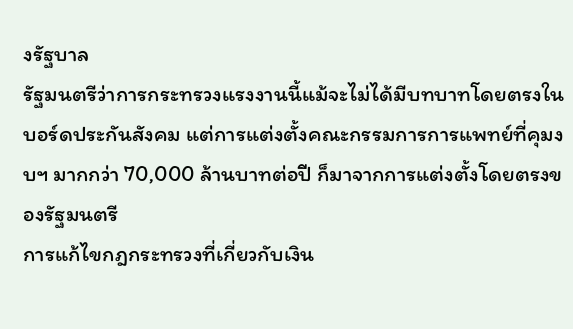งรัฐบาล
รัฐมนตรีว่าการกระทรวงแรงงานนี้แม้จะไม่ได้มีบทบาทโดยตรงในบอร์ดประกันสังคม แต่การแต่งตั้งคณะกรรมการการแพทย์ที่คุมงบฯ มากกว่า 70,000 ล้านบาทต่อปี ก็มาจากการแต่งตั้งโดยตรงของรัฐมนตรี
การแก้ไขกฎกระทรวงที่เกี่ยวกับเงิน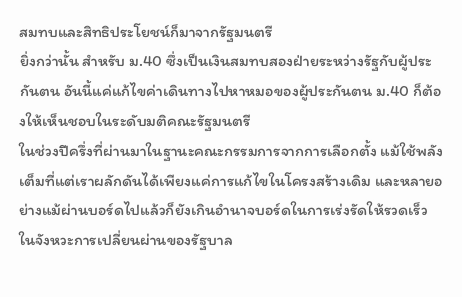สมทบและสิทธิประโยชน์ก็มาจากรัฐมนตรี
ยิ่งกว่านั้น สำหรับ ม.40 ซึ่งเป็นเงินสมทบสองฝ่ายระหว่างรัฐกับผู้ประกันตน อันนี้แค่แก้ไขค่าเดินทางไปหาหมอของผู้ประกันตน ม.40 ก็ต้องให้เห็นชอบในระดับมติคณะรัฐมนตรี
ในช่วงปีครึ่งที่ผ่านมาในฐานะคณะกรรมการจากการเลือกตั้ง แม้ใช้พลังเต็มที่แต่เราผลักดันได้เพียงแค่การแก้ไขในโครงสร้างเดิม และหลายอย่างแม้ผ่านบอร์ดไปแล้วก็ยังเกินอำนาจบอร์ดในการเร่งรัดให้รวดเร็ว
ในจังหวะการเปลี่ยนผ่านของรัฐบาล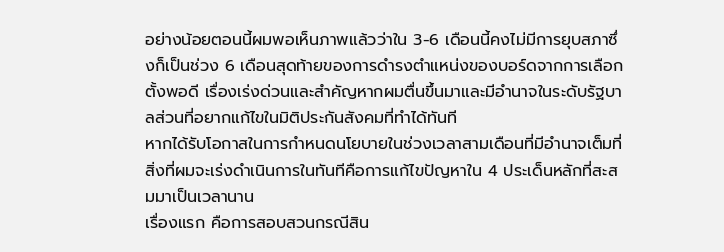อย่างน้อยตอนนี้ผมพอเห็นภาพแล้วว่าใน 3-6 เดือนนี้คงไม่มีการยุบสภาซึ่งก็เป็นช่วง 6 เดือนสุดท้ายของการดำรงตำแหน่งของบอร์ดจากการเลือกตั้งพอดี เรื่องเร่งด่วนและสำคัญหากผมตื่นขึ้นมาและมีอำนาจในระดับรัฐบาลส่วนที่อยากแก้ไขในมิติประกันสังคมที่ทำได้ทันที
หากได้รับโอกาสในการกำหนดนโยบายในช่วงเวลาสามเดือนที่มีอำนาจเต็มที่ สิ่งที่ผมจะเร่งดำเนินการในทันทีคือการแก้ไขปัญหาใน 4 ประเด็นหลักที่สะสมมาเป็นเวลานาน
เรื่องแรก คือการสอบสวนกรณีสิน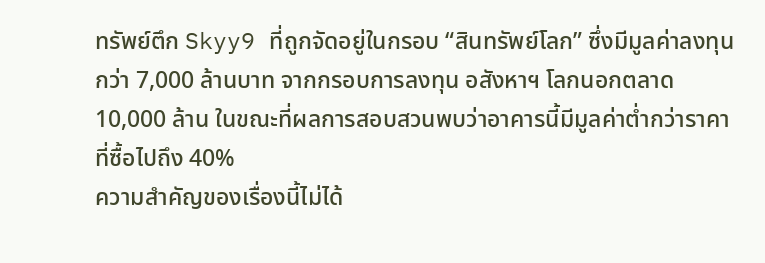ทรัพย์ตึก Skyy9 ที่ถูกจัดอยู่ในกรอบ “สินทรัพย์โลก” ซึ่งมีมูลค่าลงทุนกว่า 7,000 ล้านบาท จากกรอบการลงทุน อสังหาฯ โลกนอกตลาด 10,000 ล้าน ในขณะที่ผลการสอบสวนพบว่าอาคารนี้มีมูลค่าต่ำกว่าราคาที่ซื้อไปถึง 40%
ความสำคัญของเรื่องนี้ไม่ได้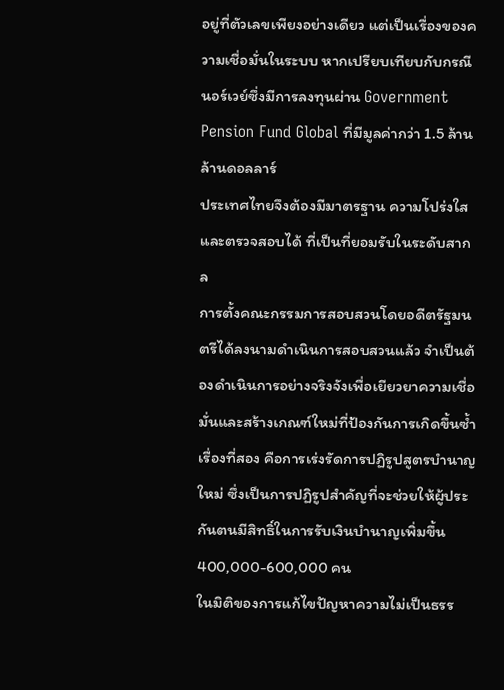อยู่ที่ตัวเลขเพียงอย่างเดียว แต่เป็นเรื่องของความเชื่อมั่นในระบบ หากเปรียบเทียบกับกรณีนอร์เวย์ซึ่งมีการลงทุนผ่าน Government Pension Fund Global ที่มีมูลค่ากว่า 1.5 ล้านล้านดอลลาร์
ประเทศไทยจึงต้องมีมาตรฐาน ความโปร่งใสและตรวจสอบได้ ที่เป็นที่ยอมรับในระดับสากล
การตั้งคณะกรรมการสอบสวนโดยอดีตรัฐมนตรีได้ลงนามดำเนินการสอบสวนแล้ว จำเป็นต้องดำเนินการอย่างจริงจังเพื่อเยียวยาความเชื่อมั่นและสร้างเกณฑ์ใหม่ที่ป้องกันการเกิดขึ้นซ้ำ
เรื่องที่สอง คือการเร่งรัดการปฏิรูปสูตรบำนาญใหม่ ซึ่งเป็นการปฏิรูปสำคัญที่จะช่วยให้ผู้ประกันตนมีสิทธิ์ในการรับเงินบำนาญเพิ่มขึ้น 400,000-600,000 คน
ในมิติของการแก้ไขปัญหาความไม่เป็นธรร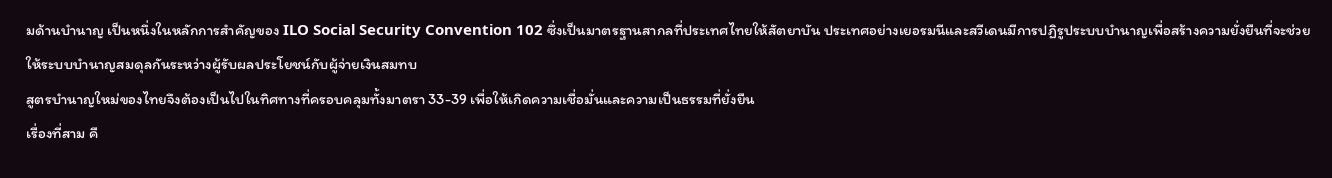มด้านบำนาญ เป็นหนึ่งในหลักการสำคัญของ ILO Social Security Convention 102 ซึ่งเป็นมาตรฐานสากลที่ประเทศไทยให้สัตยาบัน ประเทศอย่างเยอรมนีและสวีเดนมีการปฏิรูประบบบำนาญเพื่อสร้างความยั่งยืนที่จะช่วยให้ระบบบำนาญสมดุลกันระหว่างผู้รับผลประโยชน์กับผู้จ่ายเงินสมทบ
สูตรบำนาญใหม่ของไทยจึงต้องเป็นไปในทิศทางที่ครอบคลุมทั้งมาตรา 33-39 เพื่อให้เกิดความเชื่อมั่นและความเป็นธรรมที่ยั่งยืน
เรื่องที่สาม คื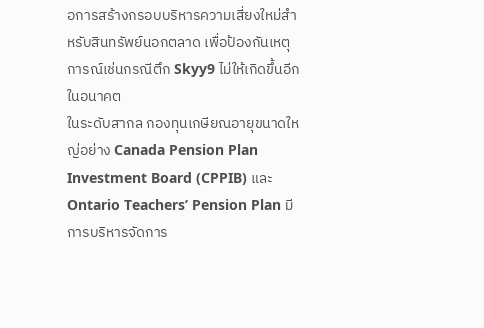อการสร้างกรอบบริหารความเสี่ยงใหม่สำหรับสินทรัพย์นอกตลาด เพื่อป้องกันเหตุการณ์เช่นกรณีตึก Skyy9 ไม่ให้เกิดขึ้นอีกในอนาคต
ในระดับสากล กองทุนเกษียณอายุขนาดใหญ่อย่าง Canada Pension Plan Investment Board (CPPIB) และ Ontario Teachers’ Pension Plan มีการบริหารจัดการ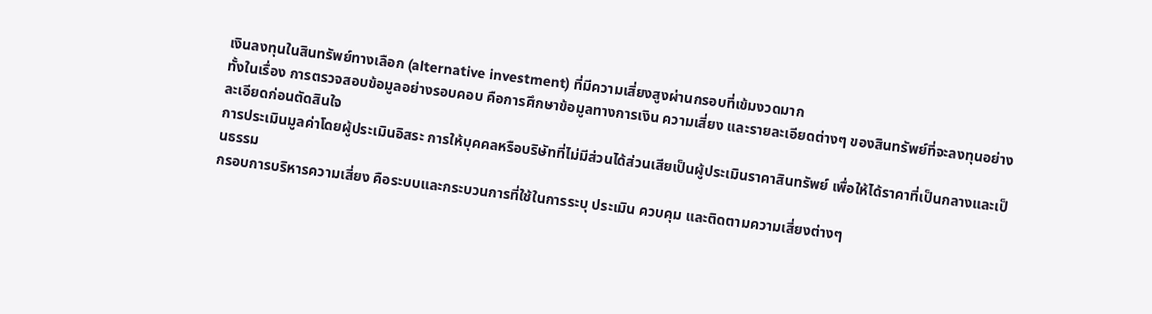เงินลงทุนในสินทรัพย์ทางเลือก (alternative investment) ที่มีความเสี่ยงสูงผ่านกรอบที่เข้มงวดมาก
ทั้งในเรื่อง การตรวจสอบข้อมูลอย่างรอบคอบ คือการศึกษาข้อมูลทางการเงิน ความเสี่ยง และรายละเอียดต่างๆ ของสินทรัพย์ที่จะลงทุนอย่างละเอียดก่อนตัดสินใจ
การประเมินมูลค่าโดยผู้ประเมินอิสระ การให้บุคคลหรือบริษัทที่ไม่มีส่วนได้ส่วนเสียเป็นผู้ประเมินราคาสินทรัพย์ เพื่อให้ได้ราคาที่เป็นกลางและเป็นธรรม
กรอบการบริหารความเสี่ยง คือระบบและกระบวนการที่ใช้ในการระบุ ประเมิน ควบคุม และติดตามความเสี่ยงต่างๆ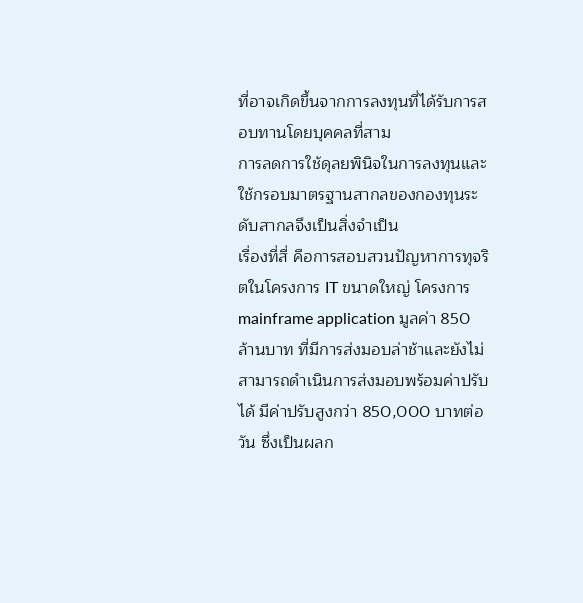ที่อาจเกิดขึ้นจากการลงทุนที่ได้รับการสอบทานโดยบุคคลที่สาม
การลดการใช้ดุลยพินิจในการลงทุนและใช้กรอบมาตรฐานสากลของกองทุนระดับสากลจึงเป็นสิ่งจำเป็น
เรื่องที่สี่ คือการสอบสวนปัญหาการทุจริตในโครงการ IT ขนาดใหญ่ โครงการ mainframe application มูลค่า 850 ล้านบาท ที่มีการส่งมอบล่าช้าและยังไม่สามารถดำเนินการส่งมอบพร้อมค่าปรับได้ มีค่าปรับสูงกว่า 850,000 บาทต่อวัน ซึ่งเป็นผลก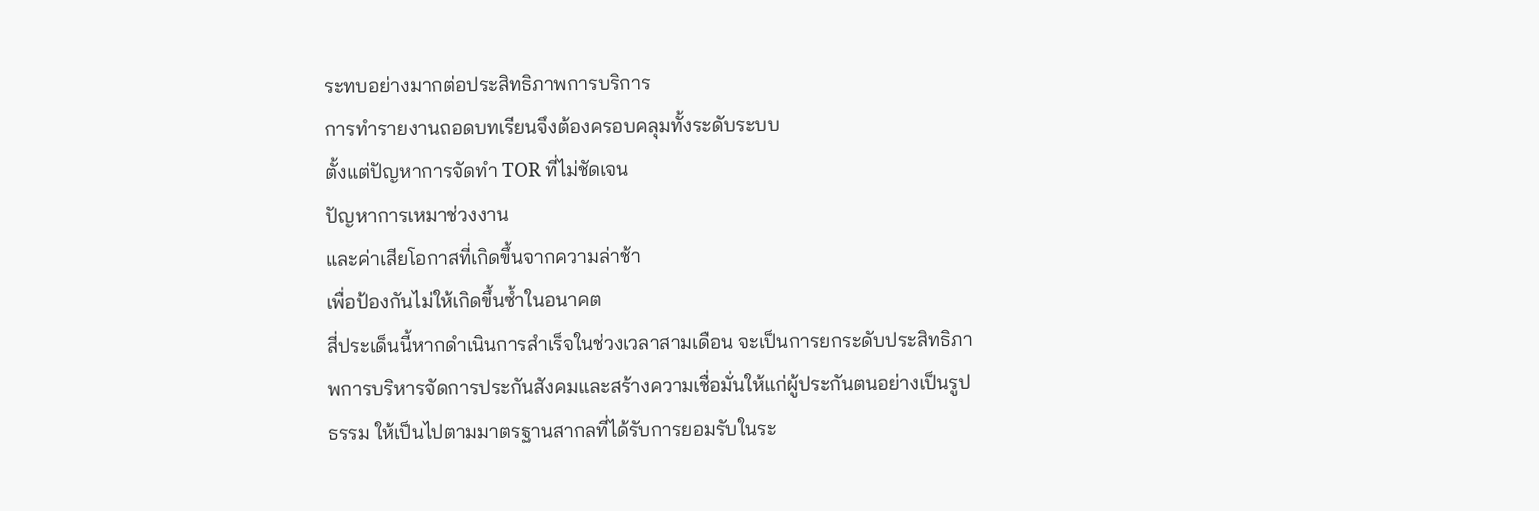ระทบอย่างมากต่อประสิทธิภาพการบริการ
การทำรายงานถอดบทเรียนจึงต้องครอบคลุมทั้งระดับระบบ
ตั้งแต่ปัญหาการจัดทำ TOR ที่ไม่ชัดเจน
ปัญหาการเหมาช่วงงาน
และค่าเสียโอกาสที่เกิดขึ้นจากความล่าช้า
เพื่อป้องกันไม่ให้เกิดขึ้นซ้ำในอนาคต
สี่ประเด็นนี้หากดำเนินการสำเร็จในช่วงเวลาสามเดือน จะเป็นการยกระดับประสิทธิภาพการบริหารจัดการประกันสังคมและสร้างความเชื่อมั่นให้แก่ผู้ประกันตนอย่างเป็นรูปธรรม ให้เป็นไปตามมาตรฐานสากลที่ได้รับการยอมรับในระ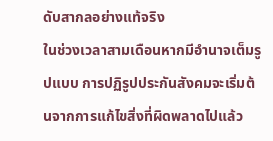ดับสากลอย่างแท้จริง
ในช่วงเวลาสามเดือนหากมีอำนาจเต็มรูปแบบ การปฏิรูปประกันสังคมจะเริ่มต้นจากการแก้ไขสิ่งที่ผิดพลาดไปแล้ว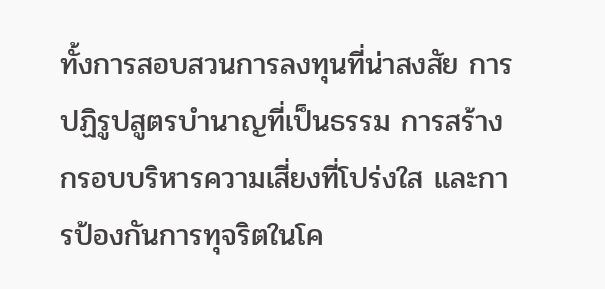ทั้งการสอบสวนการลงทุนที่น่าสงสัย การปฏิรูปสูตรบำนาญที่เป็นธรรม การสร้างกรอบบริหารความเสี่ยงที่โปร่งใส และการป้องกันการทุจริตในโค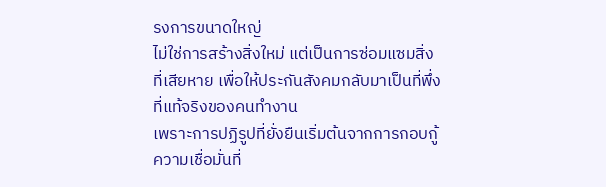รงการขนาดใหญ่
ไม่ใช่การสร้างสิ่งใหม่ แต่เป็นการซ่อมแซมสิ่งที่เสียหาย เพื่อให้ประกันสังคมกลับมาเป็นที่พึ่งที่แท้จริงของคนทำงาน
เพราะการปฏิรูปที่ยั่งยืนเริ่มต้นจากการกอบกู้ความเชื่อมั่นที่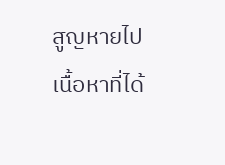สูญหายไป
เนื้อหาที่ได้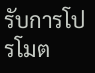รับการโปรโมต